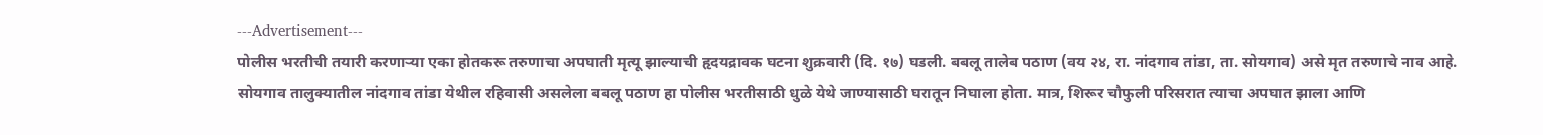---Advertisement---
पोलीस भरतीची तयारी करणाऱ्या एका होतकरू तरुणाचा अपघाती मृत्यू झाल्याची हृदयद्रावक घटना शुक्रवारी (दि. १७) घडली. बबलू तालेब पठाण (वय २४, रा. नांदगाव तांडा, ता. सोयगाव) असे मृत तरुणाचे नाव आहे.
सोयगाव तालुक्यातील नांदगाव तांडा येथील रहिवासी असलेला बबलू पठाण हा पोलीस भरतीसाठी धुळे येथे जाण्यासाठी घरातून निघाला होता. मात्र, शिरूर चौफुली परिसरात त्याचा अपघात झाला आणि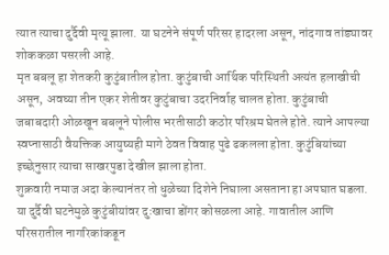त्यात त्याचा दुर्दैवी मृत्यू झाला. या घटनेने संपूर्ण परिसर हादरला असून, नांदगाव तांड्यावर शोककळा पसरली आहे.
मृत बबलू हा शेतकरी कुटुंबातील होता. कुटुंबाची आर्थिक परिस्थिती अत्यंत हलाखीची असून, अवघ्या तीन एकर शेतीवर कुटुंबाचा उदरनिर्वाह चालत होता. कुटुंबाची जबाबदारी ओळखून बबलूने पोलीस भरतीसाठी कठोर परिश्रम घेतले होते. त्याने आपल्या स्वप्नासाठी वैयक्तिक आयुष्यही मागे ठेवत विवाह पुढे ढकलला होता. कुटुंबियांच्या इच्छेनुसार त्याचा साखरपुडा देखील झाला होता.
शुक्रवारी नमाज अदा केल्यानंतर तो धुळेच्या दिशेने निघाला असताना हा अपघात घडला. या दुर्दैवी घटनेमुळे कुटुंबीयांवर दुःखाचा डोंगर कोसळला आहे. गावातील आणि परिसरातील नागरिकांकडून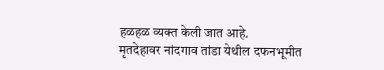हळहळ व्यक्त केली जात आहे.
मृतदेहावर नांदगाव तांडा येथील दफनभूमीत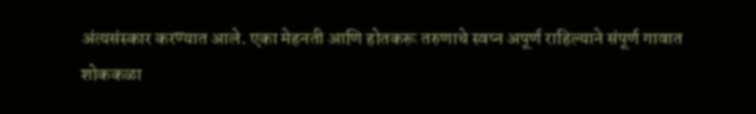अंत्यसंस्कार करण्यात आले. एका मेहनती आणि होतकरू तरुणाचे स्वप्न अपूर्ण राहिल्याने संपूर्ण गावात शोककळा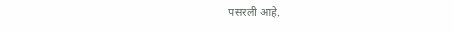पसरली आहे.